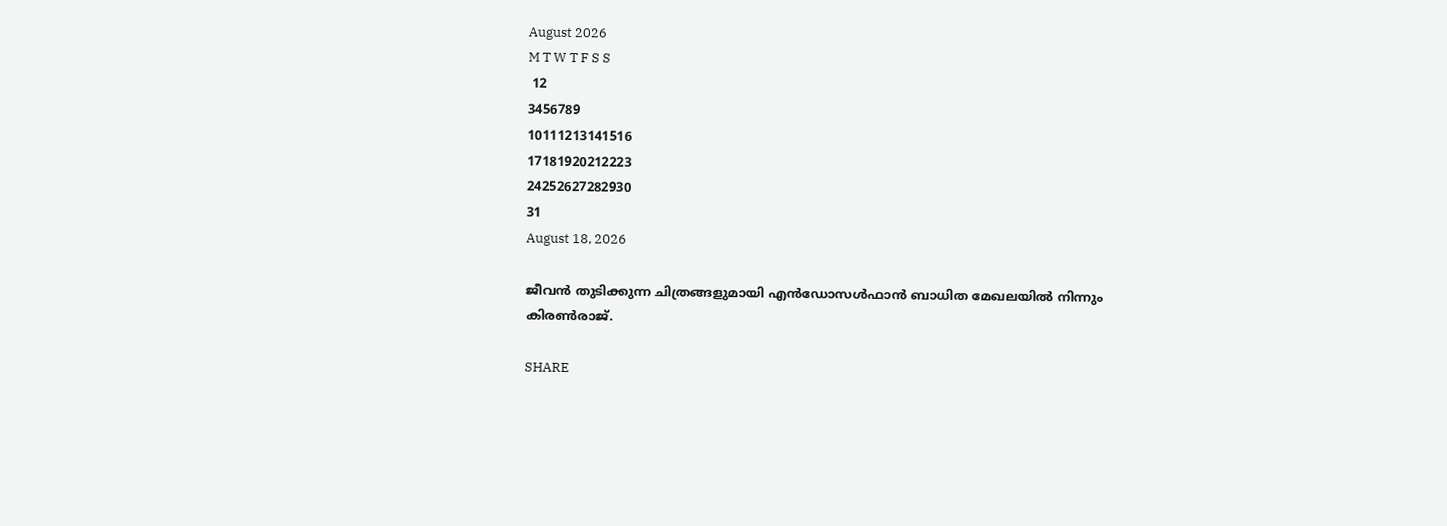August 2026
M T W T F S S
 12
3456789
10111213141516
17181920212223
24252627282930
31
August 18, 2026

ജീവൻ തുടിക്കുന്ന ചിത്രങ്ങളുമായി എൻഡോസൾഫാൻ ബാധിത മേഖലയിൽ നിന്നും കിരൺരാജ്.

SHARE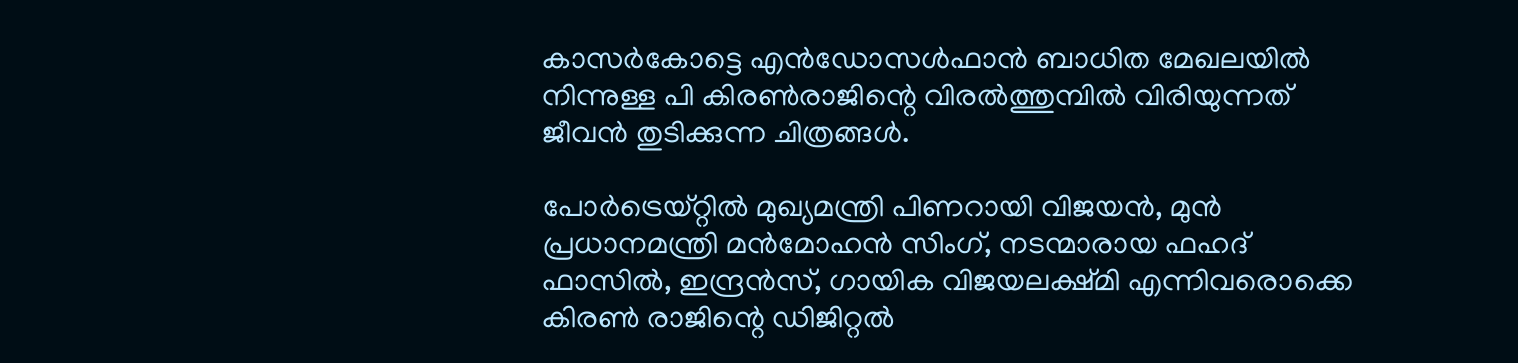കാസർകോട്ടെ എൻഡോസൾഫാൻ ബാധിത മേഖലയിൽ നിന്നുള്ള പി കിരൺരാജിന്റെ വിരൽത്തുമ്പിൽ വിരിയുന്നത് ജീവൻ തുടിക്കുന്ന ചിത്രങ്ങൾ.

പോർട്രെയ്റ്റിൽ മുഖ്യമന്ത്രി പിണറായി വിജയൻ, മുൻ പ്രധാനമന്ത്രി മൻമോഹൻ സിംഗ്, നടന്മാരായ ഫഹദ് ഫാസിൽ, ഇന്ദ്രൻസ്, ഗായിക വിജയലക്ഷ്മി എന്നിവരൊക്കെ കിരൺ രാജിന്റെ ഡിജിറ്റൽ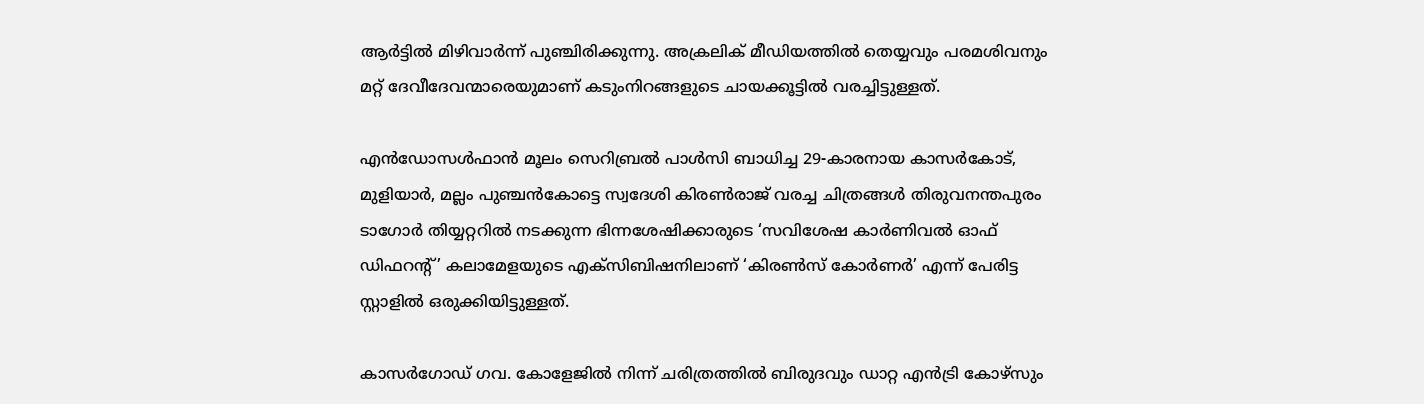ആർട്ടിൽ മിഴിവാർന്ന് പുഞ്ചിരിക്കുന്നു. അക്രലിക് മീഡിയത്തിൽ തെയ്യവും പരമശിവനും മറ്റ് ദേവീദേവന്മാരെയുമാണ് കടുംനിറങ്ങളുടെ ചായക്കൂട്ടിൽ വരച്ചിട്ടുള്ളത്.

എൻഡോസൾഫാൻ മൂലം സെറിബ്രൽ പാൾസി ബാധിച്ച 29-കാരനായ കാസർകോട്, മുളിയാർ, മല്ലം പുഞ്ചൻകോട്ടെ സ്വദേശി കിരൺരാജ് വരച്ച ചിത്രങ്ങൾ തിരുവനന്തപുരം ടാഗോർ തിയ്യറ്ററിൽ നടക്കുന്ന ഭിന്നശേഷിക്കാരുടെ ‘സവിശേഷ കാർണിവൽ ഓഫ് ഡിഫറന്റ്’ കലാമേളയുടെ എക്‌സിബിഷനിലാണ് ‘കിരൺസ് കോർണർ’ എന്ന് പേരിട്ട സ്റ്റാളിൽ ഒരുക്കിയിട്ടുള്ളത്.

കാസർഗോഡ് ഗവ. കോളേജിൽ നിന്ന് ചരിത്രത്തിൽ ബിരുദവും ഡാറ്റ എൻട്രി കോഴ്സും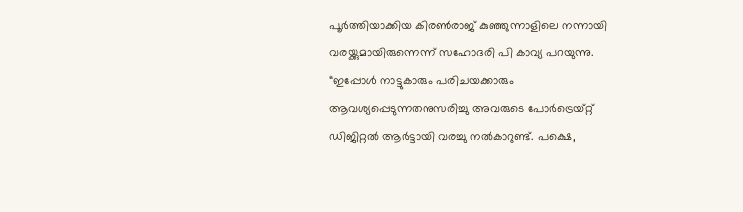പൂർത്തിയാക്കിയ കിരൺരാജ് കുഞ്ഞുന്നാളിലെ നന്നായി വരയ്ക്കുമായിരുന്നെന്ന് സഹോദരി പി കാവ്യ പറയുന്നു. “ഇപ്പോൾ നാട്ടുകാരും പരിചയക്കാരും ആവശ്യപ്പെടുന്നതനുസരിച്ചു അവരുടെ പോർട്രെയ്റ്റ് ഡിജിറ്റൽ ആർട്ടായി വരച്ചു നൽകാറുണ്ട്. പക്ഷെ,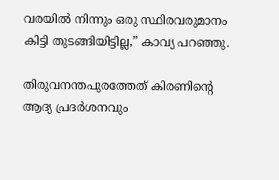വരയിൽ നിന്നും ഒരു സ്ഥിരവരുമാനം കിട്ടി തുടങ്ങിയിട്ടില്ല,” കാവ്യ പറഞ്ഞു.

തിരുവനന്തപുരത്തേത് കിരണിന്റെ ആദ്യ പ്രദർശനവും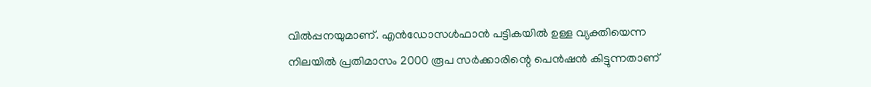വിൽപ്പനയുമാണ്. എൻഡോസൾഫാൻ പട്ടികയിൽ ഉള്ള വ്യക്തിയെന്ന നിലയിൽ പ്രതിമാസം 2000 രൂപ സർക്കാരിന്റെ പെൻഷൻ കിട്ടുന്നതാണ്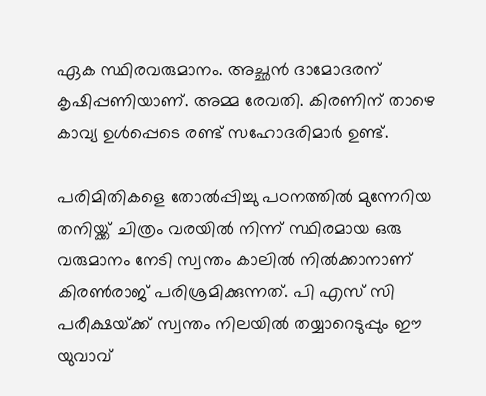ഏക സ്ഥിരവരുമാനം. അച്ഛൻ ദാമോദരന് കൃഷിപ്പണിയാണ്. അമ്മ രേവതി. കിരണിന് താഴെ കാവ്യ ഉൾപ്പെടെ രണ്ട് സഹോദരിമാർ ഉണ്ട്.

പരിമിതികളെ തോൽപ്പിച്ചു പഠനത്തിൽ മുന്നേറിയ തനിയ്ക്ക് ചിത്രം വരയിൽ നിന്ന് സ്ഥിരമായ ഒരു വരുമാനം നേടി സ്വന്തം കാലിൽ നിൽക്കാനാണ് കിരൺരാജ് പരിശ്രമിക്കുന്നത്. പി എസ് സി പരീക്ഷയ്‌ക്ക് സ്വന്തം നിലയിൽ തയ്യാറെടുപ്പും ഈ യുവാവ്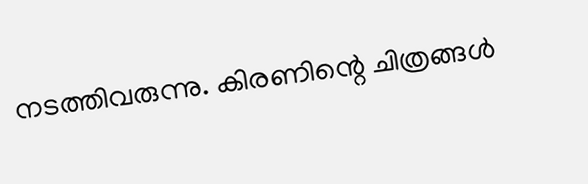നടത്തിവരുന്നു. കിരണിന്റെ ചിത്രങ്ങൾ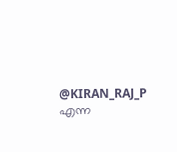@KIRAN_RAJ_P എന്ന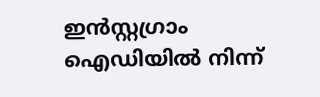ഇൻസ്റ്റഗ്രാം ഐഡിയിൽ നിന്ന്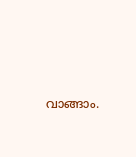വാങ്ങാം.